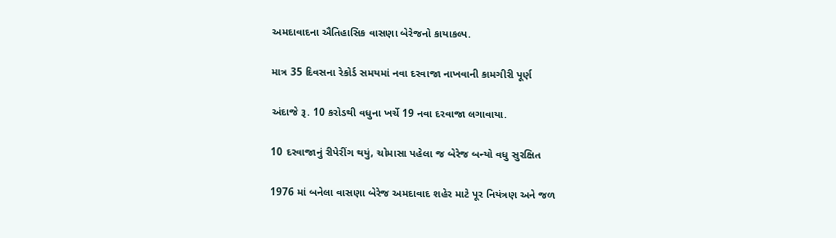અમદાવાદના ઐતિહાસિક વાસણા બેરેજનો કાયાકલ્પ.

માત્ર 35 દિવસના રેકોર્ડ સમયમાં નવા દરવાજા નાખવાની કામગીરી પૂર્ણ

અંદાજે રૂ. 10 કરોડથી વધુના ખર્ચે 19 નવા દરવાજા લગાવાયા.

10 દરવાજાનું રીપેરીંગ થયું, ચોમાસા પહેલા જ બેરેજ બન્યો વધુ સુરક્ષિત

1976 માં બનેલા વાસણા બેરેજ અમદાવાદ શહેર માટે પૂર નિયંત્રણ અને જળ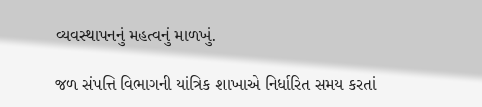વ્યવસ્થાપનનું મહત્વનું માળખું.

જળ સંપત્તિ વિભાગની યાંત્રિક શાખાએ નિર્ધારિત સમય કરતાં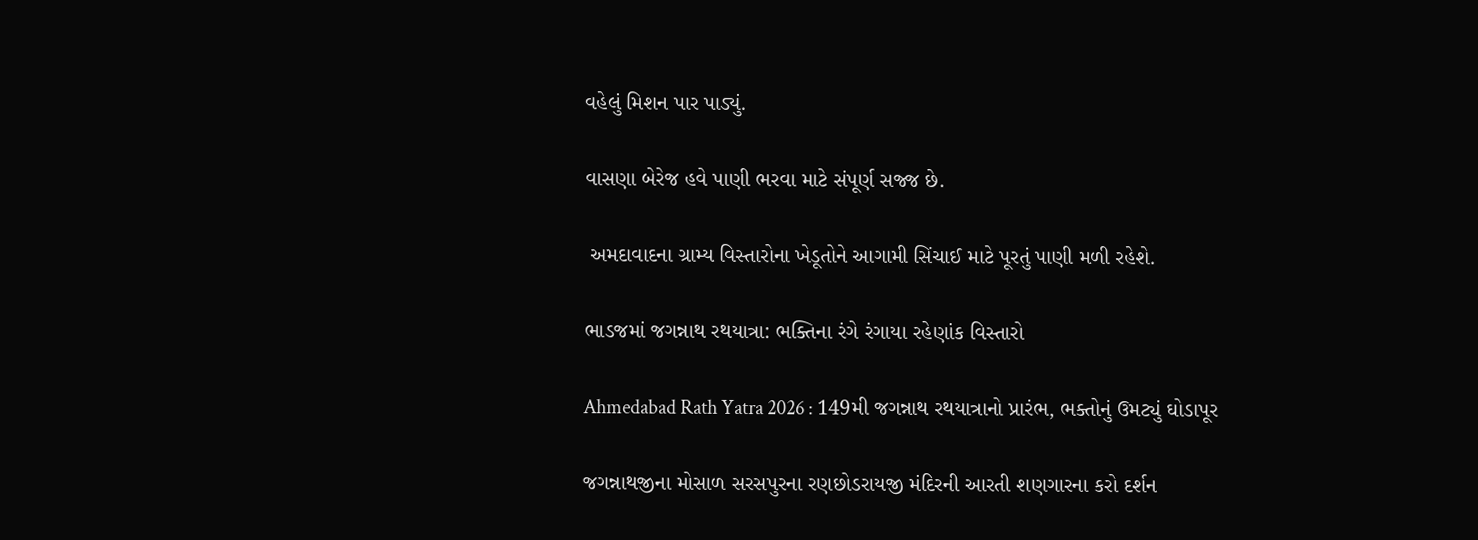વહેલું મિશન પાર પાડ્યું.

વાસણા બેરેજ હવે પાણી ભરવા માટે સંપૂર્ણ સજ્જ છે.

 અમદાવાદના ગ્રામ્ય વિસ્તારોના ખેડૂતોને આગામી સિંચાઈ માટે પૂરતું પાણી મળી રહેશે.

ભાડજમાં જગન્નાથ રથયાત્રા: ભક્તિના રંગે રંગાયા રહેણાંક વિસ્તારો

Ahmedabad Rath Yatra 2026 : 149મી જગન્નાથ રથયાત્રાનો પ્રારંભ, ભક્તોનું ઉમટ્યું ઘોડાપૂર

જગન્નાથજીના મોસાળ સરસપુરના રણછોડરાયજી મંદિરની આરતી શણગારના કરો દર્શન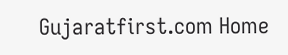Gujaratfirst.com Home